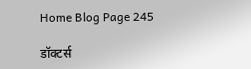Home Blog Page 245

डॉक्टर्स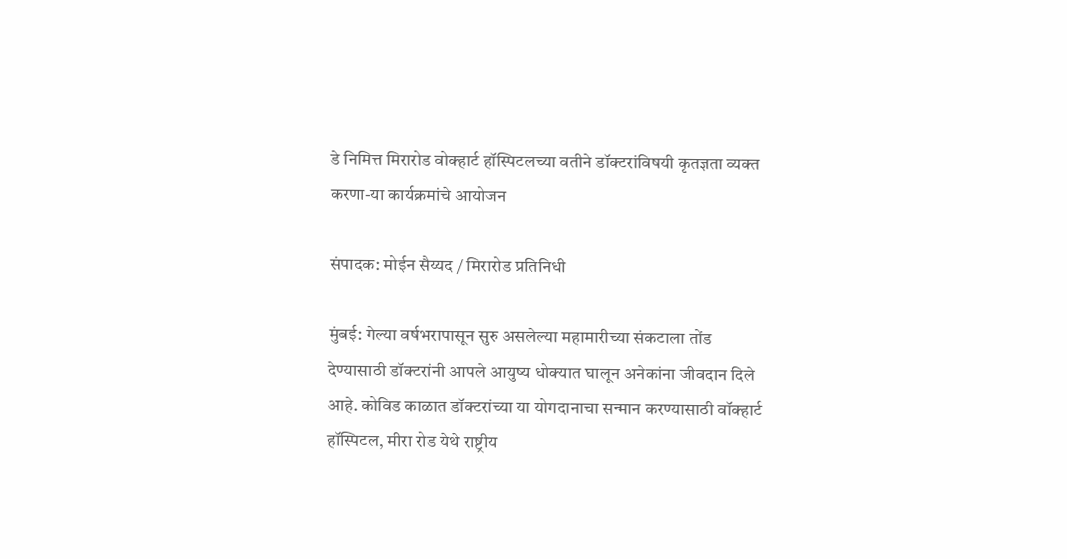डे निमित्त मिरारोड वोक्हार्ट हॉस्पिटलच्या वतीने डॉक्टरांविषयी कृतज्ञता व्यक्त करणा-या कार्यक्रमांचे आयोजन

संपादक: मोईन सैय्यद / मिरारोड प्रतिनिधी

मुंबई: गेल्या वर्षभरापासून सुरु असलेल्या महामारीच्या संकटाला तोंड देण्यासाठी डॉक्टरांनी आपले आयुष्य धोक्यात घालून अनेकांना जीवदान दिले आहे. कोविड काळात डॉक्टरांच्या या योगदानाचा सन्मान करण्यासाठी वॉक्हार्ट हॉस्पिटल, मीरा रोड येथे राष्ट्रीय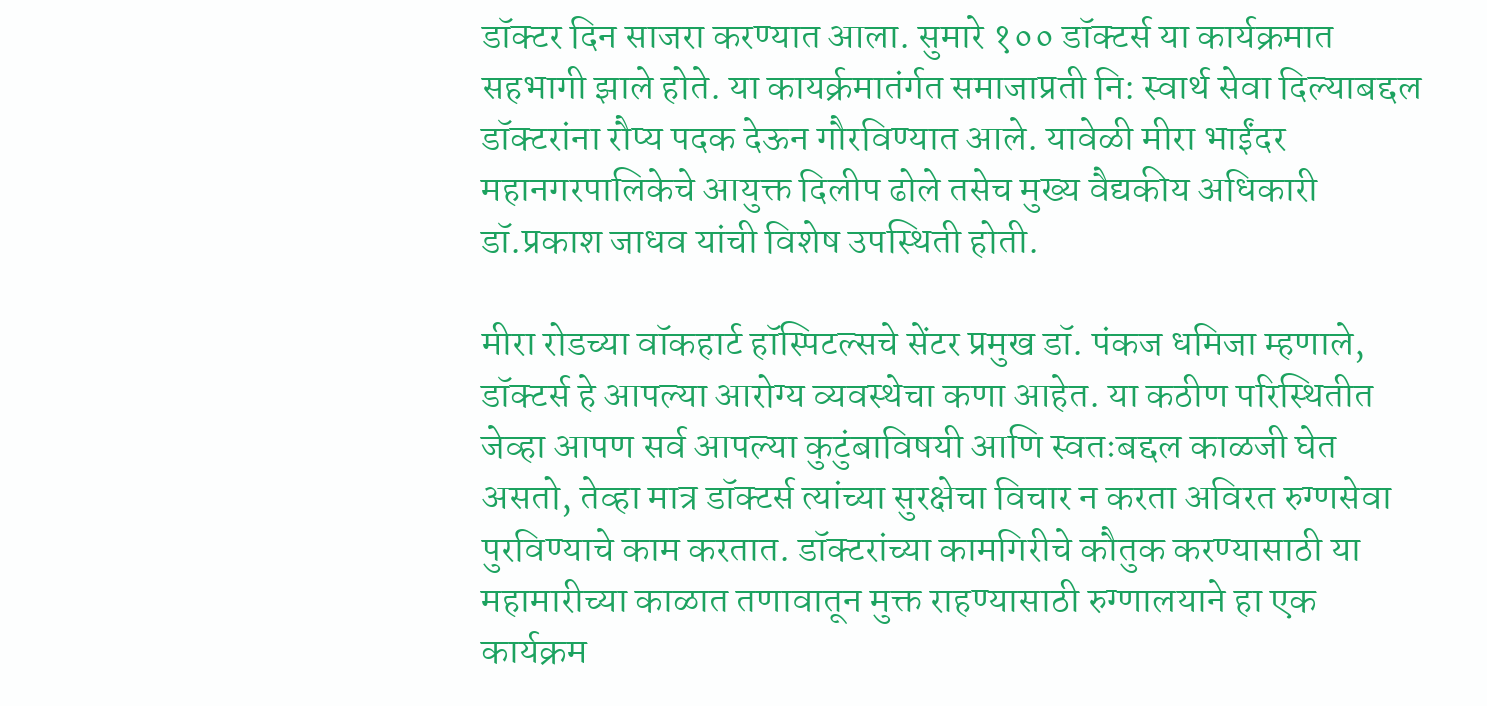डॉक्टर दिन साजरा करण्यात आला. सुमारे १०० डॉक्टर्स या कार्यक्रमात सहभागी झाले होते. या कायर्क्रमातंर्गत समाजाप्रती नि: स्वार्थ सेवा दिल्याबद्दल डॉक्टरांना रौप्य पदक देऊन गौरविण्यात आले. यावेळी मीरा भाईंदर महानगरपालिकेचे आयुक्त दिलीप ढोले तसेच मुख्य वैद्यकीय अधिकारी डॉ.प्रकाश जाधव यांची विशेष उपस्थिती होती.

मीरा रोडच्या वॉकहार्ट हॉस्पिटल्सचे सेंटर प्रमुख डॉ. पंकज धमिजा म्हणाले, डॉक्टर्स हे आपल्या आरोग्य व्यवस्थेचा कणा आहेत. या कठीण परिस्थितीत जेव्हा आपण सर्व आपल्या कुटुंबाविषयी आणि स्वतःबद्दल काळजी घेत असतो, तेव्हा मात्र डॉक्टर्स त्यांच्या सुरक्षेचा विचार न करता अविरत रुग्णसेवा पुरविण्याचे काम करतात. डॉक्टरांच्या कामगिरीचे कौतुक करण्यासाठी या महामारीच्या काळात तणावातून मुक्त राहण्यासाठी रुग्णालयाने हा एक कार्यक्रम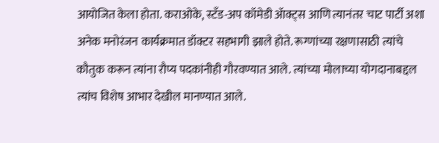आयोजित केला होता. कराओके, स्टँड-अप कॉमेडी ॲाक्ट्स आणि त्यानंतर चाट पार्टी अशा अनेक मनोरंजन कार्यक्रमात डॉक्टर सहभागी झाले होते. रूग्णांच्या रक्षणासाठी त्यांचे कौतुक करून त्यांना रौप्य पदकांनीही गौरवण्यात आले. त्यांच्या मोलाच्या योगदानाबद्दल त्यांच विशेष आभार देखील मानण्यात आले.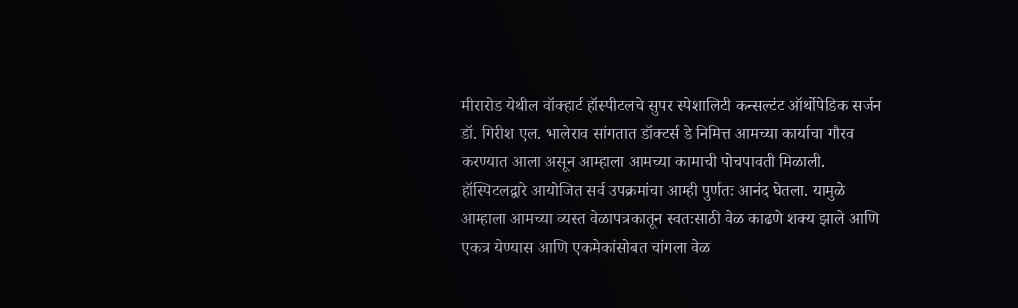मीरारोड येथील वॉक्हार्ट हॉस्पीटलचे सुपर स्पेशालिटी कन्सल्टंट ऑर्थोपेडिक सर्जन डॉ. गिरीश एल. भालेराव सांगतात डॉक्टर्स डे निमित्त आमच्या कार्याचा गौरव करण्यात आला असून आम्हाला आमच्या कामाची पोचपावती मिळाली. हॉस्पिटलद्वारे आयोजित सर्व उपक्रमांचा आम्ही पुर्णतः आनंद घेतला. यामुळे आम्हाला आमच्या व्यस्त वेळापत्रकातून स्वतःसाठी वेळ काढणे शक्य झाले आणि एकत्र येण्यास आणि एकमेकांसोबत चांगला वेळ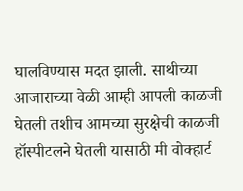घालविण्यास मदत झाली. साथीच्या आजाराच्या वेळी आम्ही आपली काळजी घेतली तशीच आमच्या सुरक्षेची काळजी हॉस्पीटलने घेतली यासाठी मी वोक्हार्ट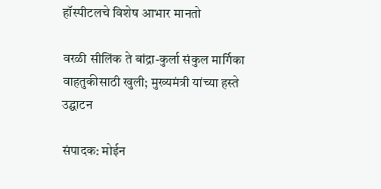हॉस्पीटलचे विशेष आभार मानतो

वरळी सीलिंक ते बांद्रा-कुर्ला संकुल मार्गिका वाहतुकीसाठी खुली; मुख्यमंत्री यांच्या हस्ते उद्घाटन

संपादक: मोईन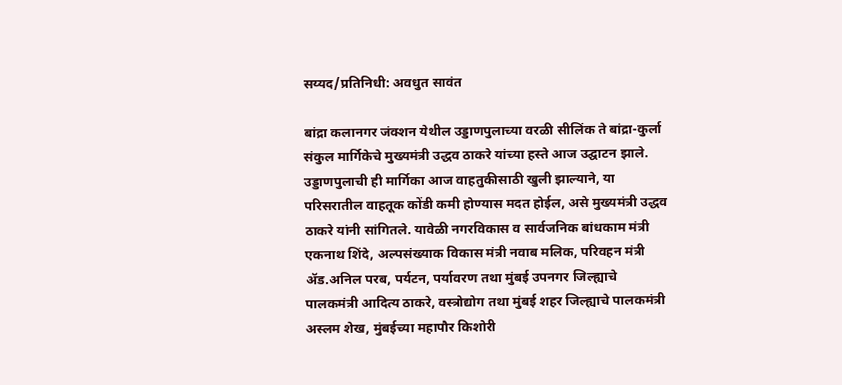सय्यद/प्रतिनिधी: अवधुत सावंत

बांद्रा कलानगर जंक्शन येथील उड्डाणपुलाच्या वरळी सीलिंक ते बांद्रा-कुर्ला संकुल मार्गिकेचे मुख्यमंत्री उद्धव ठाकरे यांच्या हस्ते आज उद्घाटन झाले. उड्डाणपुलाची ही मार्गिका आज वाहतुकीसाठी खुली झाल्याने, या परिसरातील वाहतूक कोंडी कमी होण्यास मदत होईल, असे मुख्यमंत्री उद्धव ठाकरे यांनी सांगितले. यावेळी नगरविकास व सार्वजनिक बांधकाम मंत्री एकनाथ शिंदे, अल्पसंख्याक विकास मंत्री नवाब मलिक, परिवहन मंत्री ॲड.अनिल परब, पर्यटन, पर्यावरण तथा मुंबई उपनगर जिल्ह्याचे पालकमंत्री आदित्य ठाकरे, वस्त्रोद्योग तथा मुंबई शहर जिल्ह्याचे पालकमंत्री अस्लम शेख, मुंबईच्या महापौर किशोरी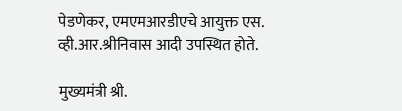पेडणेकर, एमएमआरडीएचे आयुक्त एस. व्ही.आर.श्रीनिवास आदी उपस्थित होते.

मुख्यमंत्री श्री.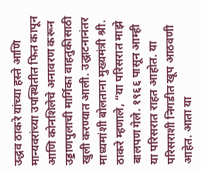उद्धव ठाकरे यांच्या हस्ते आणि मान्यवरांच्या उपस्थितीत फित कापून आणि कोनशिलेचे अनावरण करून उड्डाणपुलाची मार्गिका वाहतुकीसाठी खुली करण्यात आली. उद्घाटनानंतर माध्यमांशी बोलताना मुख्यमंत्री श्री. ठाकरे म्हणाले, “या परिसरात माझे बालपण गेले. १९६६ पासून आम्ही या परिसरात राहत आहोत. या परिसराशी निगडीत खूप आठवणी आहेत. आता या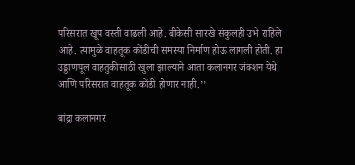परिसरात खूप वस्ती वाढली आहे. बीकेसी सारखे संकुलही उभे राहिले आहे. त्यामुळे वाहतूक कोंडीची समस्या निर्माण होऊ लागली होती. हा उड्डाणपूल वाहतुकीसाठी खुला झाल्याने आता कलानगर जंक्शन येथे आणि परिसरात वाहतूक कोंडी होणार नाही.’’

बांद्रा कलानगर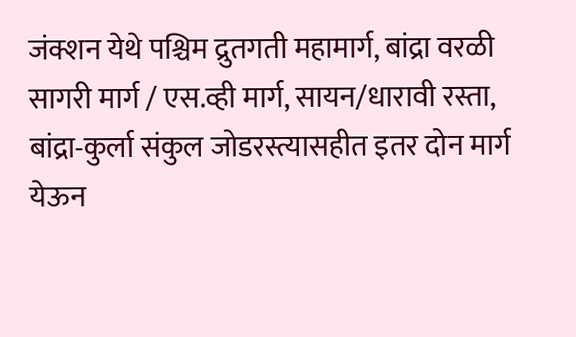जंक्शन येथे पश्चिम द्रुतगती महामार्ग, बांद्रा वरळी सागरी मार्ग / एस.व्ही मार्ग, सायन/धारावी रस्ता, बांद्रा-कुर्ला संकुल जोडरस्त्यासहीत इतर दोन मार्ग येऊन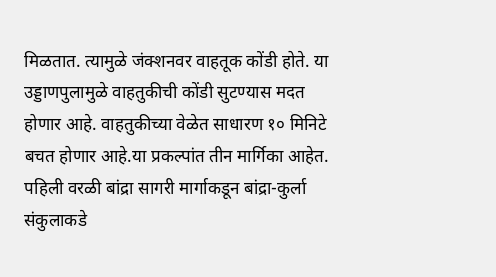मिळतात. त्यामुळे जंक्शनवर वाहतूक कोंडी होते. या उड्डाणपुलामुळे वाहतुकीची कोंडी सुटण्यास मदत होणार आहे. वाहतुकीच्या वेळेत साधारण १० मिनिटे बचत होणार आहे.या प्रकल्पांत तीन मार्गिका आहेत. पहिली वरळी बांद्रा सागरी मार्गाकडून बांद्रा-कुर्ला संकुलाकडे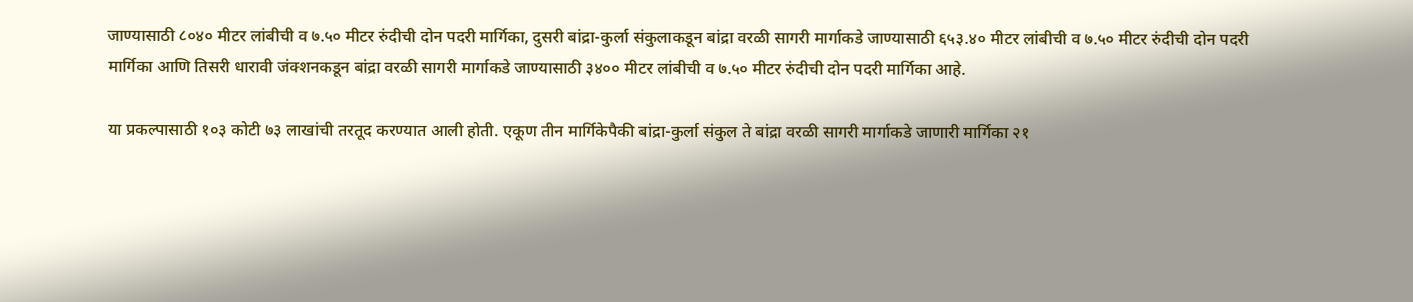जाण्यासाठी ८०४० मीटर लांबीची व ७.५० मीटर रुंदीची दोन पदरी मार्गिका, दुसरी बांद्रा-कुर्ला संकुलाकडून बांद्रा वरळी सागरी मार्गाकडे जाण्यासाठी ६५३.४० मीटर लांबीची व ७.५० मीटर रुंदीची दोन पदरी मार्गिका आणि तिसरी धारावी जंक्शनकडून बांद्रा वरळी सागरी मार्गाकडे जाण्यासाठी ३४०० मीटर लांबीची व ७.५० मीटर रुंदीची दोन पदरी मार्गिका आहे.

या प्रकल्पासाठी १०३ कोटी ७३ लाखांची तरतूद करण्यात आली होती. एकूण तीन मार्गिकेपैकी बांद्रा-कुर्ला संकुल ते बांद्रा वरळी सागरी मार्गाकडे जाणारी मार्गिका २१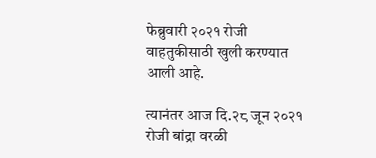फेब्रुवारी २०२१ रोजी वाहतुकीसाठी खुली करण्यात आली आहे.

त्यानंतर आज दि.२८ जून २०२१ रोजी बांद्रा वरळी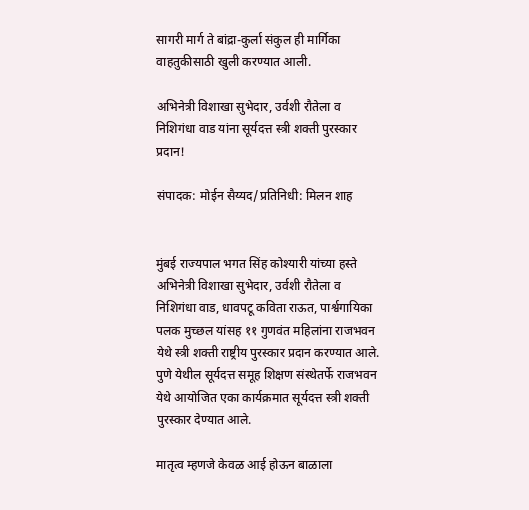सागरी मार्ग ते बांद्रा-कुर्ला संकुल ही मार्गिका वाहतुकीसाठी खुली करण्यात आली.

अभिनेत्री विशाखा सुभेदार, उर्वशी रौतेला व निशिगंधा वाड यांना सूर्यदत्त स्त्री शक्ती पुरस्कार प्रदान!

संपादक: मोईन सैय्यद/प्रतिनिधी: मिलन शाह


मुंबई राज्यपाल भगत सिंह कोश्यारी यांच्या हस्ते अभिनेत्री विशाखा सुभेदार, उर्वशी रौतेला व निशिगंधा वाड, धावपटू कविता राऊत, पार्श्वगायिका पलक मुच्‍छल यांसह ११ गुणवंत महिलांना राजभवन येथे स्त्री शक्ती राष्ट्रीय पुरस्कार प्रदान करण्यात आले. पुणे येथील सूर्यदत्त समूह शिक्षण संस्थेतर्फे राजभवन येथे आयोजित एका कार्यक्रमात सूर्यदत्त स्त्री शक्ती पुरस्कार देण्यात आले.

मातृत्व म्हणजे केवळ आई होऊन बाळाला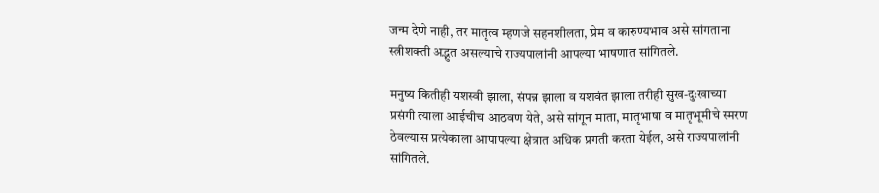जन्म देणे नाही, तर मातृत्व म्हणजे सहनशीलता, प्रेम व कारुण्यभाव असे सांगताना स्त्रीशक्ती अद्भुत असल्याचे राज्यपालांनी आपल्या भाषणात सांगितले.

मनुष्य कितीही यशस्वी झाला, संपन्न झाला व यशवंत झाला तरीही सुख-दुःखाच्या प्रसंगी त्याला आईचीच आठवण येते, असे सांगून माता, मातृभाषा व मातृभूमीचे स्मरण ठेवल्यास प्रत्येकाला आपापल्या क्षेत्रात अधिक प्रगती करता येईल, असे राज्यपालांनी सांगितले.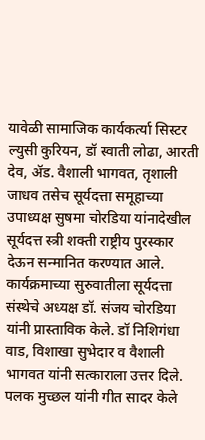यावेळी सामाजिक कार्यकर्त्या सिस्टर ल्युसी कुरियन, डॉ स्वाती लोढा, आरती देव, ॲड. वैशाली भागवत, तृशाली जाधव तसेच सूर्यदत्ता समूहाच्या उपाध्यक्ष सुषमा चोरडिया यांनादेखील सूर्यदत्त स्त्री शक्ती राष्ट्रीय पुरस्कार देऊन सन्मानित करण्यात आले.
कार्यक्रमाच्या सुरुवातीला सूर्यदत्ता संस्थेचे अध्यक्ष डॉ. संजय चोरडिया यांनी प्रास्ताविक केले. डॉ निशिगंधा वाड, विशाखा सुभेदार व वैशाली भागवत यांनी सत्काराला उत्तर दिले. पलक मुच्छल यांनी गीत सादर केले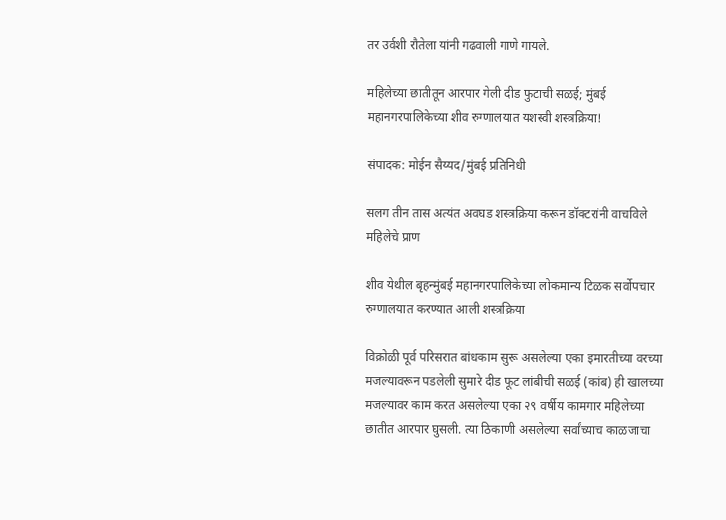तर उर्वशी रौतेला यांनी गढवाली गाणे गायले.

महिलेच्या छातीतून आरपार गेली दीड फुटाची सळई; मुंबई महानगरपालिकेच्या शीव रुग्णालयात यशस्वी शस्त्रक्रिया!

संपादक: मोईन सैय्यद/मुंबई प्रतिनिधी

सलग तीन तास अत्यंत अवघड शस्त्रक्रिया करून डॉक्टरांनी वाचविले महिलेचे प्राण

शीव येथील बृहन्मुंबई महानगरपालिकेच्या लोकमान्य टिळक सर्वोपचार रुग्णालयात करण्यात आली शस्त्रक्रिया

विक्रोळी पूर्व परिसरात बांधकाम सुरू असलेल्या एका इमारतीच्या वरच्या मजल्यावरून पडलेली सुमारे दीड फूट लांबीची सळई (कांब) ही खालच्या मजल्यावर काम करत असलेल्या एका २९ वर्षीय कामगार महिलेच्या छातीत आरपार घुसली. त्या ठिकाणी असलेल्या सर्वांच्याच काळजाचा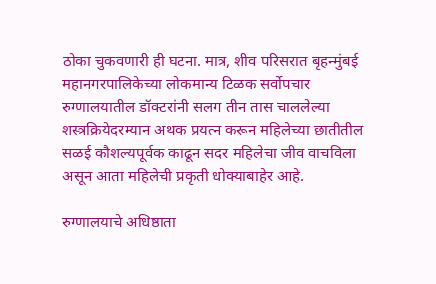ठोका चुकवणारी ही घटना. मात्र, शीव परिसरात बृहन्मुंबई महानगरपालिकेच्या लोकमान्य टिळक सर्वोपचार रुग्णालयातील डॉक्टरांनी सलग तीन तास चाललेल्या शस्त्रक्रियेदरम्यान अथक प्रयत्न करून महिलेच्या छातीतील सळई कौशल्यपूर्वक काढून सदर महिलेचा जीव वाचविला असून आता महिलेची प्रकृती धोक्याबाहेर आहे.

रुग्णालयाचे अधिष्ठाता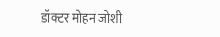डॉक्टर मोहन जोशी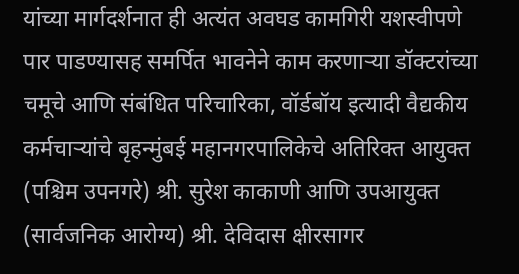यांच्या मार्गदर्शनात ही अत्यंत अवघड कामगिरी यशस्वीपणे पार पाडण्यासह समर्पित भावनेने काम करणाऱ्या डॉक्टरांच्या चमूचे आणि संबंधित परिचारिका, वॉर्डबॉय इत्यादी वैद्यकीय कर्मचाऱ्यांचे बृहन्मुंबई महानगरपालिकेचे अतिरिक्त आयुक्त (पश्चिम उपनगरे) श्री. सुरेश काकाणी आणि उपआयुक्त (सार्वजनिक आरोग्य) श्री. देविदास क्षीरसागर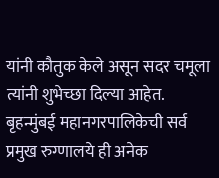यांनी कौतुक केले असून सदर चमूला त्यांनी शुभेच्छा दिल्या आहेत. बृहन्मुंबई महानगरपालिकेची सर्व प्रमुख रुग्णालये ही अनेक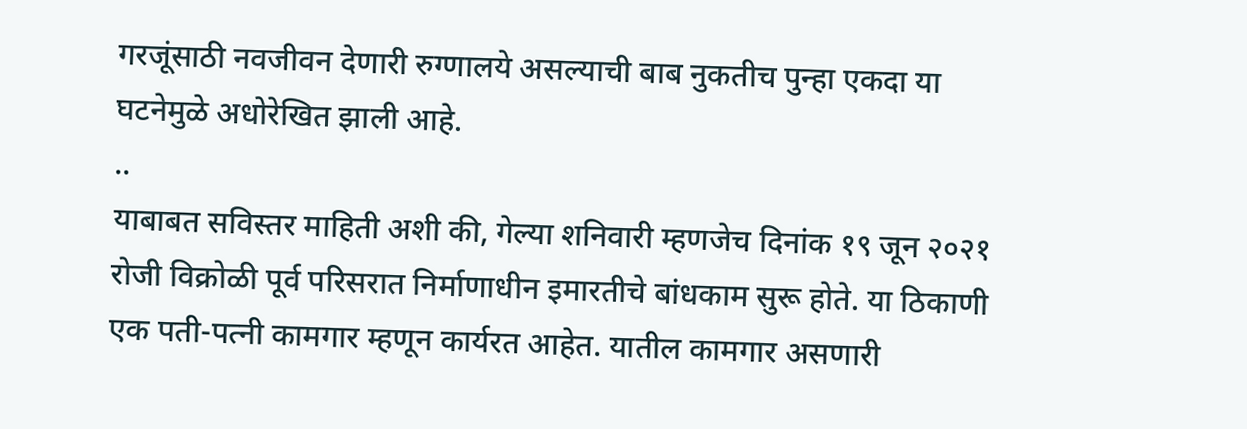गरजूंसाठी नवजीवन देणारी रुग्णालये असल्याची बाब नुकतीच पुन्हा एकदा या घटनेमुळे अधोरेखित झाली आहे.
..
याबाबत सविस्तर माहिती अशी की, गेल्या शनिवारी म्हणजेच दिनांक १९ जून २०२१ रोजी विक्रोळी पूर्व परिसरात निर्माणाधीन इमारतीचे बांधकाम सुरू होते. या ठिकाणी एक पती-पत्नी कामगार म्हणून कार्यरत आहेत. यातील कामगार असणारी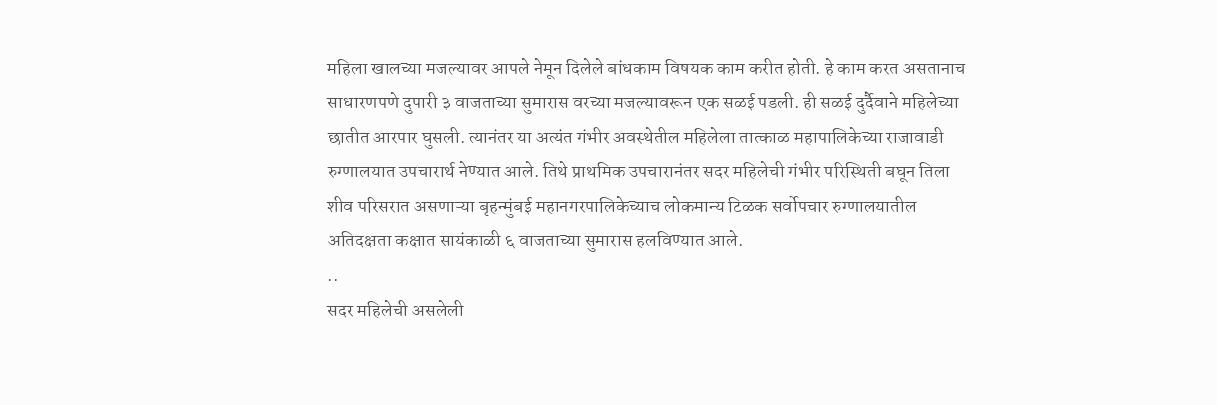महिला खालच्या मजल्यावर आपले नेमून दिलेले बांधकाम विषयक काम करीत होती. हे काम करत असतानाच साधारणपणे दुपारी ३ वाजताच्या सुमारास वरच्या मजल्यावरून एक सळई पडली. ही सळई दुर्दैवाने महिलेच्या छातीत आरपार घुसली. त्यानंतर या अत्यंत गंभीर अवस्थेतील महिलेला तात्काळ महापालिकेच्या राजावाडी रुग्णालयात उपचारार्थ नेण्यात आले. तिथे प्राथमिक उपचारानंतर सदर महिलेची गंभीर परिस्थिती बघून तिला शीव परिसरात असणाऱ्या बृहन्मुंबई महानगरपालिकेच्याच लोकमान्य टिळक सर्वोपचार रुग्णालयातील अतिदक्षता कक्षात सायंकाळी ६ वाजताच्या सुमारास हलविण्यात आले.
..
सदर महिलेची असलेली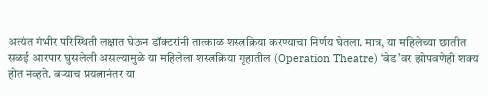अत्यंत गंभीर परिस्थिती लक्षात घेऊन डॉक्टरांनी तात्काळ शस्त्रक्रिया करण्याचा निर्णय घेतला. मात्र, या महिलेच्या छातीत सळई आरपार घुसलेली असल्यामुळे या महिलेला शस्त्रक्रिया गृहातील (Operation Theatre) ‘बेड’वर झोपवणेही शक्य होत नव्हते. बऱ्याच प्रयत्नानंतर या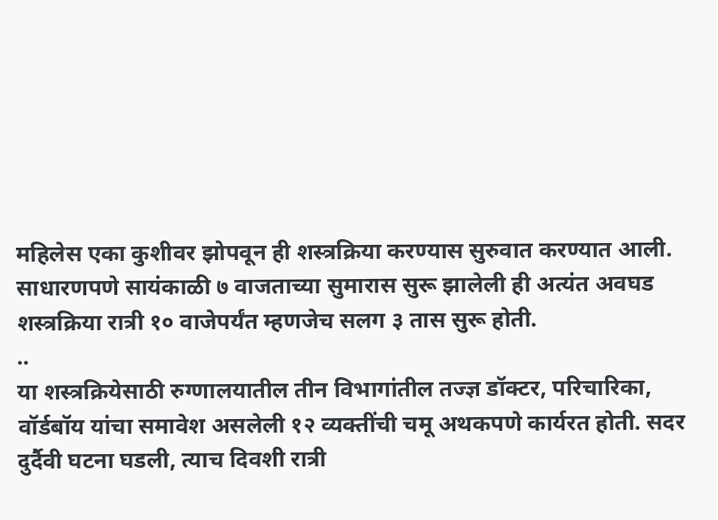महिलेस एका कुशीवर झोपवून ही शस्त्रक्रिया करण्यास सुरुवात करण्यात आली. साधारणपणे सायंकाळी ७ वाजताच्या सुमारास सुरू झालेली ही अत्यंत अवघड शस्त्रक्रिया रात्री १० वाजेपर्यंत म्हणजेच सलग ३ तास सुरू होती.
..
या शस्त्रक्रियेसाठी रुग्णालयातील तीन विभागांतील तज्ज्ञ डॉक्टर, परिचारिका, वॉर्डबॉय यांचा समावेश असलेली १२ व्यक्तींची चमू अथकपणे कार्यरत होती. सदर दुर्दैवी घटना घडली, त्याच दिवशी रात्री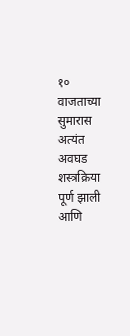१० वाजताच्या सुमारास अत्यंत अवघड शस्त्रक्रिया पूर्ण झाली आणि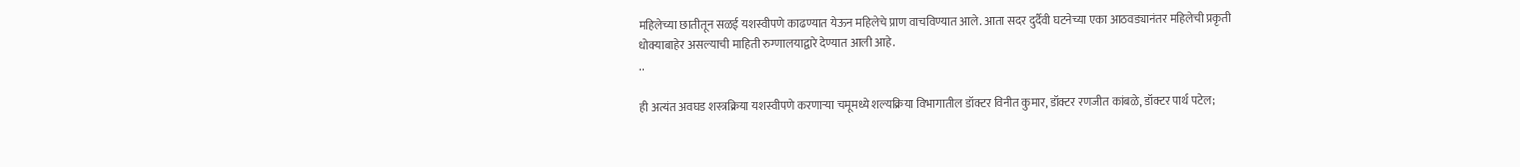महिलेच्या छातीतून सळई यशस्वीपणे काढण्यात येऊन महिलेचे प्राण वाचविण्यात आले. आता सदर दुर्दैवी घटनेच्या एका आठवड्यानंतर महिलेची प्रकृती धोक्याबाहेर असल्याची माहिती रुग्णालयाद्वारे देण्यात आली आहे.
..

ही अत्यंत अवघड शस्त्रक्रिया यशस्वीपणे करणाऱ्या चमूमध्ये शल्यक्रिया विभागातील डॉक्टर विनीत कुमार, डॉक्टर रणजीत कांबळे, डॉक्टर पार्थ पटेल;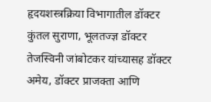हृदयशस्त्रक्रिया विभागातील डॉक्टर कुंतल सुराणा, भूलतज्ज्ञ डॉक्टर तेजस्विनी जांबोटकर यांच्यासह डॉक्टर अमेय, डॉक्टर प्राजक्ता आणि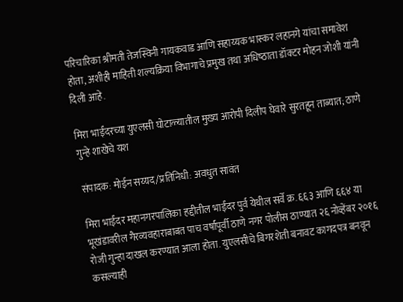परिचारिका श्रीमती तेजस्विनी गायकवाड आणि सहाय्यक भास्कर लहानगे यांचा समावेश होता, अशीही माहिती शल्यक्रिया विभागाचे प्रमुख तथा अधिष्‍ठाता डॉक्टर मोहन जोशी यांनी दिली आहे.

मिरा भाईंदरच्या युएलसी घोटाळ्यातील मुख्य आरोपी दिलीप घेवारे सुरतहून ताब्यात; ठाणे गुन्हे शाखेचे यश

संपादक: मोईन सय्यद/प्रतिनिधी: अवधुत सावंत

मिरा भाईंदर महानगरपालिका हद्दीतील भाईंदर पुर्व येथील सर्वे क्र. ६६३ आणि ६६४ या भूखंडावरील गैरव्यवहाराबाबत पाच वर्षांपूर्वी ठाणे नगर पोलीस ठाण्यात २६ नोव्हेंबर २०१६ रोजी गुन्हा दाखल करण्यात आला होता. युएलसीचे बिगरशेती बनावट कागदपत्र बनवून कसल्याही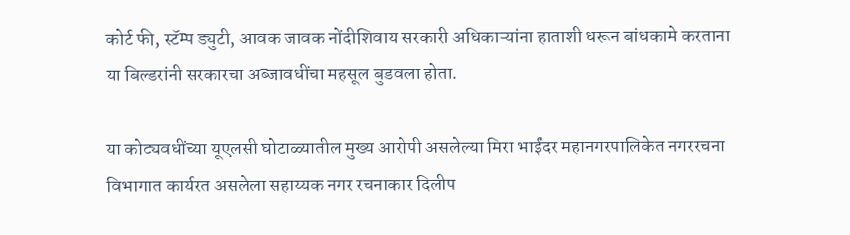कोर्ट फी, स्टॅम्प ड्युटी, आवक जावक नोंदीशिवाय सरकारी अधिकाऱ्यांना हाताशी धरून बांधकामे करताना या बिल्डरांनी सरकारचा अब्जावधींचा महसूल बुडवला होता.

या कोट्यवधींच्या यूएलसी घोटाळ्यातील मुख्य आरोपी असलेल्या मिरा भाईंदर महानगरपालिकेत नगररचना विभागात कार्यरत असलेला सहाय्यक नगर रचनाकार दिलीप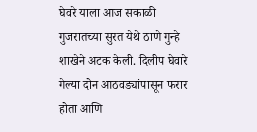घेवरे याला आज सकाळी गुजरातच्या सुरत येथे ठाणे गुन्हे शाखेने अटक केली. दिलीप घेवारे गेल्या दोन आठवड्यांपासून फरार होता आणि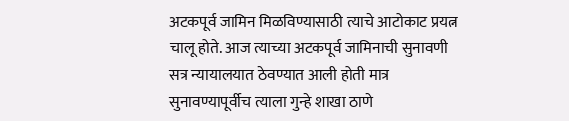अटकपूर्व जामिन मिळविण्यासाठी त्याचे आटोकाट प्रयत्न चालू होते. आज त्याच्या अटकपूर्व जामिनाची सुनावणी सत्र न्यायालयात ठेवण्यात आली होती मात्र सुनावण्यापूर्वीच त्याला गुन्हे शाखा ठाणे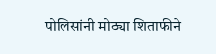पोलिसांनी मोठ्या शिताफीने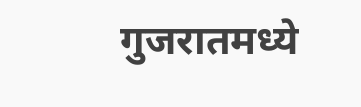गुजरातमध्ये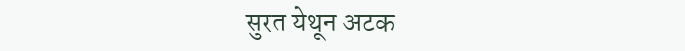सुरत येथून अटक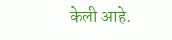केली आहे.